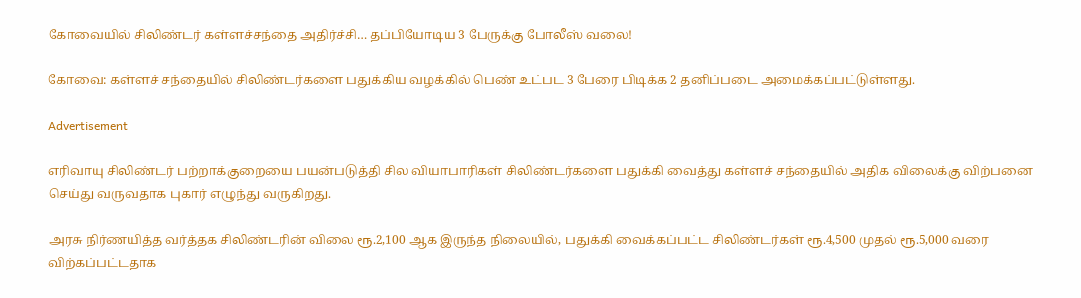கோவையில் சிலிண்டர் கள்ளச்சந்தை அதிர்ச்சி… தப்பியோடிய 3 பேருக்கு போலீஸ் வலை!

கோவை: கள்ளச் சந்தையில் சிலிண்டர்களை பதுக்கிய வழக்கில் பெண் உட்பட 3 பேரை பிடிக்க 2 தனிப்படை அமைக்கப்பட்டுள்ளது.

Advertisement

எரிவாயு சிலிண்டர் பற்றாக்குறையை பயன்படுத்தி சில வியாபாரிகள் சிலிண்டர்களை பதுக்கி வைத்து கள்ளச் சந்தையில் அதிக விலைக்கு விற்பனை செய்து வருவதாக புகார் எழுந்து வருகிறது.

அரசு நிர்ணயித்த வர்த்தக சிலிண்டரின் விலை ரூ.2,100 ஆக இருந்த நிலையில், பதுக்கி வைக்கப்பட்ட சிலிண்டர்கள் ரூ.4,500 முதல் ரூ.5,000 வரை விற்கப்பட்டதாக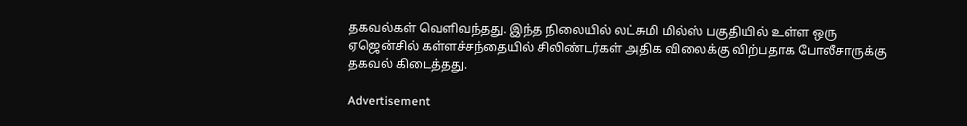தகவல்கள் வெளிவந்தது. இந்த நிலையில் லட்சுமி மில்ஸ் பகுதியில் உள்ள ஒரு ஏஜென்சில் கள்ளச்சந்தையில் சிலிண்டர்கள் அதிக விலைக்கு விற்பதாக போலீசாருக்கு தகவல் கிடைத்தது.

Advertisement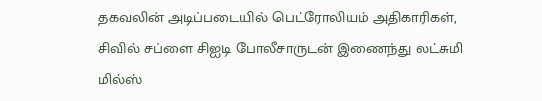தகவலின் அடிப்படையில் பெட்ரோலியம் அதிகாரிகள், சிவில் சப்ளை சிஐடி போலீசாருடன் இணைந்து லட்சுமி மில்ஸ்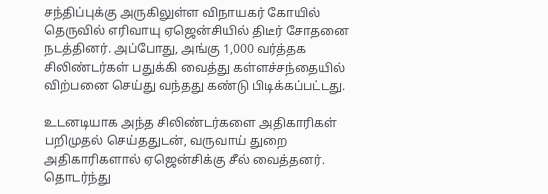சந்திப்புக்கு அருகிலுள்ள விநாயகர் கோயில் தெருவில் எரிவாயு ஏஜென்சியில் திடீர் சோதனை நடத்தினர். அப்போது, அங்கு 1,000 வர்த்தக சிலிண்டர்கள் பதுக்கி வைத்து கள்ளச்சந்தையில் விற்பனை செய்து வந்தது கண்டு பிடிக்கப்பட்டது.

உடனடியாக அந்த சிலிண்டர்களை அதிகாரிகள் பறிமுதல் செய்ததுடன், வருவாய் துறை அதிகாரிகளால் ஏஜென்சிக்கு சீல் வைத்தனர். தொடர்ந்து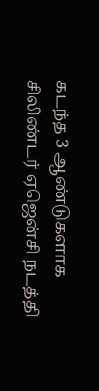கடந்த 3 ஆண்டுகளாக சிலிண்டர் ஏஜென்சி நடத்தி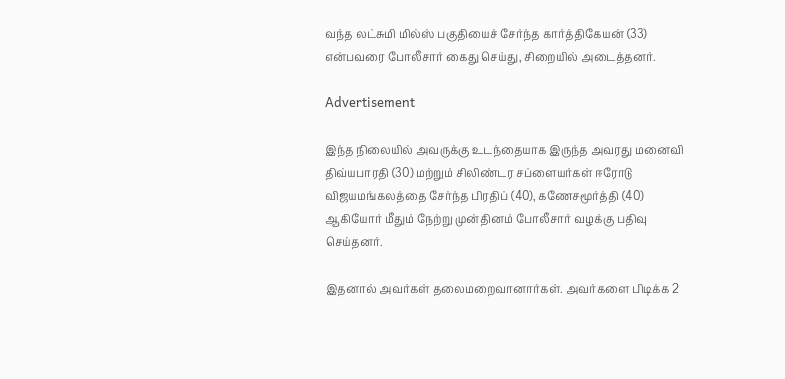வந்த லட்சுமி மில்ஸ் பகுதியைச் சேர்ந்த கார்த்திகேயன் (33) என்பவரை போலீசார் கைது செய்து, சிறையில் அடைத்தனர்.

Advertisement

இந்த நிலையில் அவருக்கு உடந்தையாக இருந்த அவரது மனைவி திவ்யபாரதி (30) மற்றும் சிலிண்டர சப்ளையர்கள் ஈரோடு விஜயமங்கலத்தை சேர்ந்த பிரதிப் (40), கணேசமூர்த்தி (40) ஆகியோர் மீதும் நேற்று முன்தினம் போலீசார் வழக்கு பதிவு செய்தனர்.

இதனால் அவர்கள் தலைமறைவானார்கள். அவர்களை பிடிக்க 2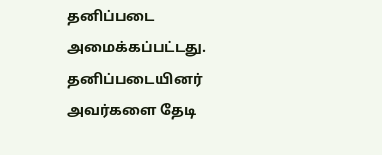தனிப்படை அமைக்கப்பட்டது. தனிப்படையினர் அவர்களை தேடி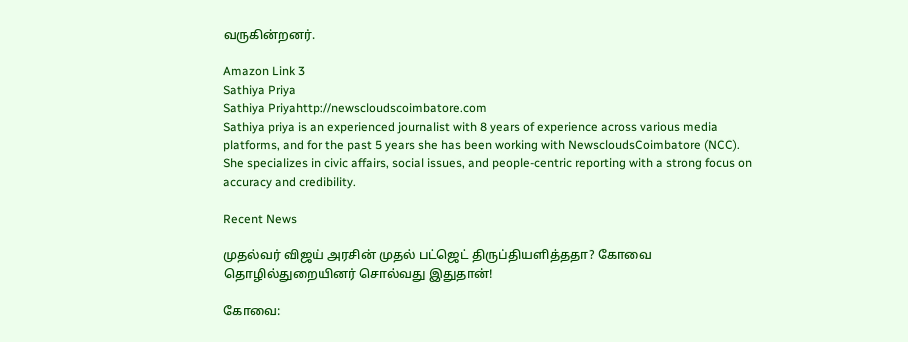வருகின்றனர்.

Amazon Link 3
Sathiya Priya
Sathiya Priyahttp://newscloudscoimbatore.com
Sathiya priya is an experienced journalist with 8 years of experience across various media platforms, and for the past 5 years she has been working with NewscloudsCoimbatore (NCC). She specializes in civic affairs, social issues, and people-centric reporting with a strong focus on accuracy and credibility.

Recent News

முதல்வர் விஜய் அரசின் முதல் பட்ஜெட் திருப்தியளித்ததா? கோவை தொழில்துறையினர் சொல்வது இதுதான்!

கோவை: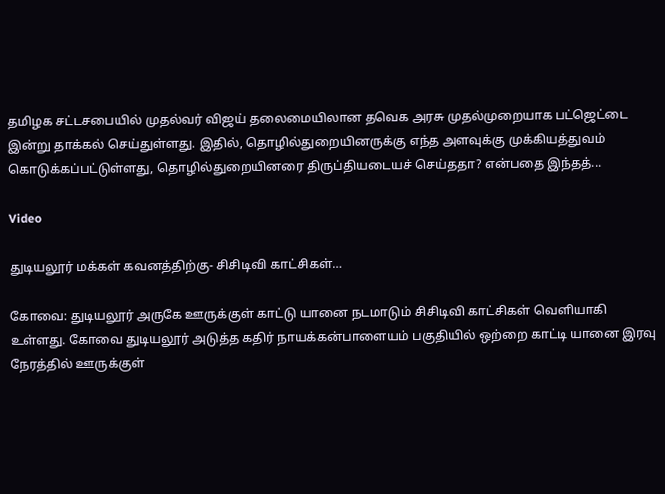தமிழக சட்டசபையில் முதல்வர் விஜய் தலைமையிலான தவெக அரசு முதல்முறையாக பட்ஜெட்டை இன்று தாக்கல் செய்துள்ளது. இதில், தொழில்துறையினருக்கு எந்த அளவுக்கு முக்கியத்துவம் கொடுக்கப்பட்டுள்ளது, தொழில்துறையினரை திருப்தியடையச் செய்ததா? என்பதை இந்தத்...

Video

துடியலூர் மக்கள் கவனத்திற்கு- சிசிடிவி காட்சிகள்…

கோவை: துடியலூர் அருகே ஊருக்குள் காட்டு யானை நடமாடும் சிசிடிவி காட்சிகள் வெளியாகி உள்ளது. கோவை துடியலூர் அடுத்த கதிர் நாயக்கன்பாளையம் பகுதியில் ஒற்றை காட்டி யானை இரவு நேரத்தில் ஊருக்குள்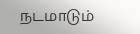நடமாடும்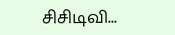சிசிடிவி...